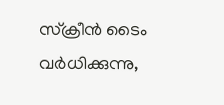സ്ക്രീൻ ടൈം വർധിക്കുന്നു,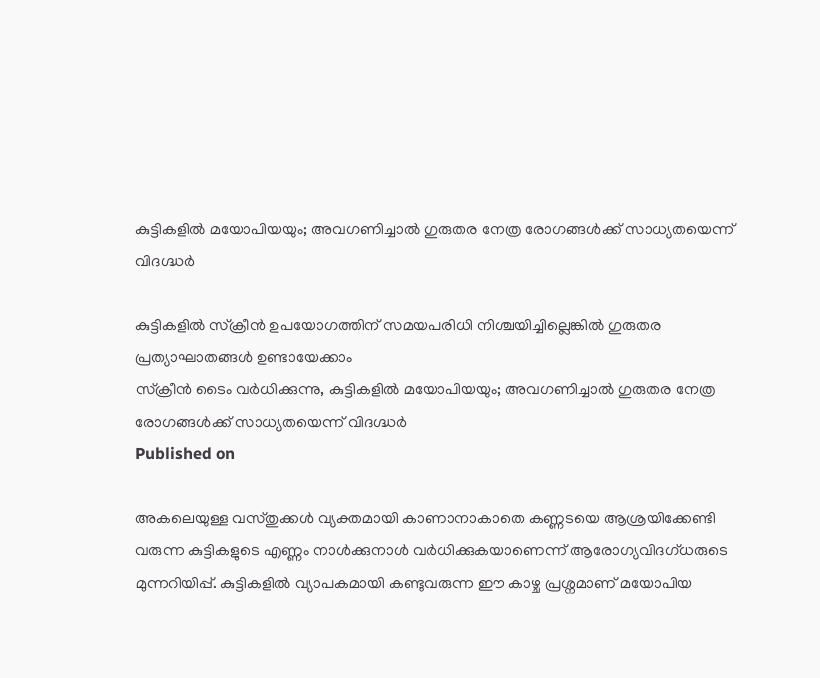കുട്ടികളിൽ മയോപിയയും; അവഗണിച്ചാൽ ഗുരുതര നേത്ര രോഗങ്ങള്‍ക്ക് സാധ്യതയെന്ന് വിദഗ്ദ്ധർ

കുട്ടികളിൽ സ്ക്രീൻ ഉപയോഗത്തിന് സമയപരിധി നിശ്ചയിച്ചില്ലെങ്കില്‍ ഗുരുതര പ്രത്യാഘാതങ്ങള്‍ ഉണ്ടായേക്കാം
സ്ക്രീൻ ടൈം വർധിക്കുന്നു, കുട്ടികളിൽ മയോപിയയും; അവഗണിച്ചാൽ ഗുരുതര നേത്ര രോഗങ്ങള്‍ക്ക് സാധ്യതയെന്ന് വിദഗ്ദ്ധർ
Published on

അകലെയുള്ള വസ്തുക്കൾ വ്യക്തമായി കാണാനാകാതെ കണ്ണടയെ ആശ്രയിക്കേണ്ടി വരുന്ന കുട്ടികളുടെ എണ്ണം നാള്‍ക്കുനാള്‍ വർധിക്കുകയാണെന്ന് ആരോഗ്യവിദഗ്ധരുടെ മുന്നറിയിപ്പ്. കുട്ടികളിൽ വ്യാപകമായി കണ്ടുവരുന്ന ഈ കാഴ്ച പ്രശ്നമാണ് മയോപിയ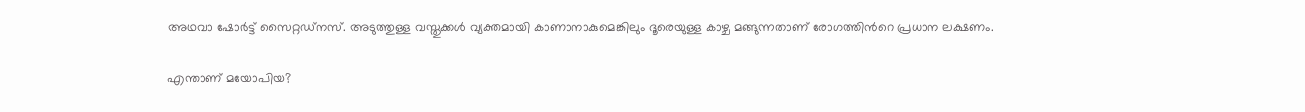അഥവാ ഷോർട്ട് സൈറ്റഡ്‌നസ്. അടുത്തുള്ള വസ്തുക്കൾ വ്യക്തമായി കാണാനാകുമെങ്കിലും ദൂരെയുള്ള കാഴ്ച മങ്ങുന്നതാണ് രോഗത്തിന്‍റെ പ്രധാന ലക്ഷണം.

എന്താണ് മയോപിയ?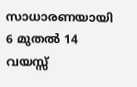സാധാരണയായി 6 മുതൽ 14 വയസ്സ്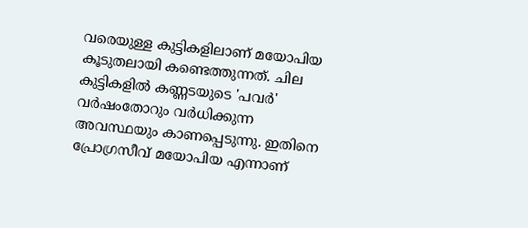വരെയുള്ള കുട്ടികളിലാണ് മയോപിയ കൂടുതലായി കണ്ടെത്തുന്നത്. ചില കുട്ടികളിൽ കണ്ണടയുടെ 'പവർ' വർഷംതോറും വർധിക്കുന്ന അവസ്ഥയും കാണപ്പെടുന്നു. ഇതിനെ പ്രോഗ്രസീവ് മയോപിയ എന്നാണ്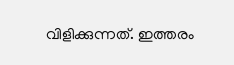വിളിക്കുന്നത്. ഇത്തരം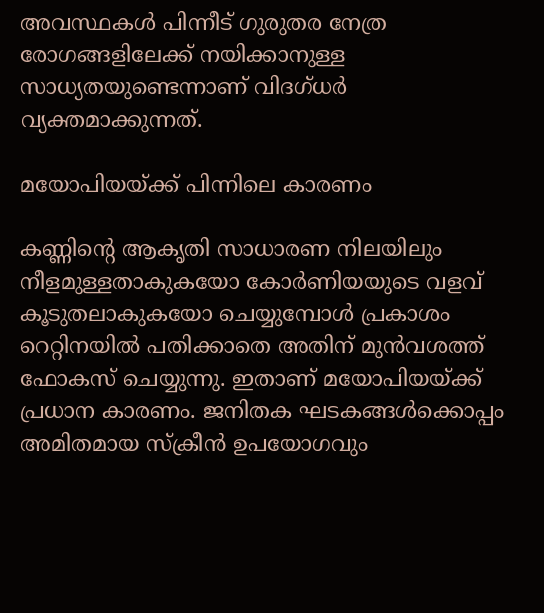അവസ്ഥകൾ പിന്നീട് ഗുരുതര നേത്ര രോഗങ്ങളിലേക്ക് നയിക്കാനുള്ള സാധ്യതയുണ്ടെന്നാണ് വിദഗ്ധർ വ്യക്തമാക്കുന്നത്.

മയോപിയയ്ക്ക് പിന്നിലെ കാരണം

കണ്ണിന്റെ ആകൃതി സാധാരണ നിലയിലും നീളമുള്ളതാകുകയോ കോർണിയയുടെ വളവ് കൂടുതലാകുകയോ ചെയ്യുമ്പോൾ പ്രകാശം റെറ്റിനയിൽ പതിക്കാതെ അതിന് മുൻവശത്ത് ഫോകസ് ചെയ്യുന്നു. ഇതാണ് മയോപിയയ്ക്ക് പ്രധാന കാരണം. ജനിതക ഘടകങ്ങൾക്കൊപ്പം അമിതമായ സ്ക്രീൻ ഉപയോഗവും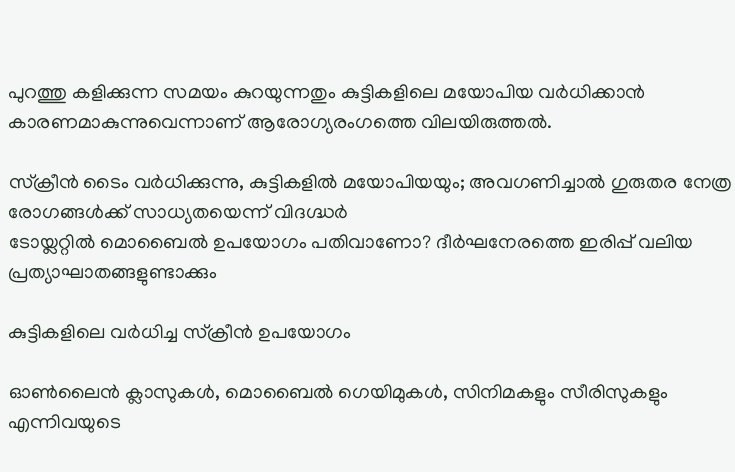പുറത്തു കളിക്കുന്ന സമയം കുറയുന്നതും കുട്ടികളിലെ മയോപിയ വർധിക്കാൻ കാരണമാകുന്നുവെന്നാണ് ആരോഗ്യരംഗത്തെ വിലയിരുത്തൽ.

സ്ക്രീൻ ടൈം വർധിക്കുന്നു, കുട്ടികളിൽ മയോപിയയും; അവഗണിച്ചാൽ ഗുരുതര നേത്ര രോഗങ്ങള്‍ക്ക് സാധ്യതയെന്ന് വിദഗ്ദ്ധർ
ടോയ്ലറ്റില്‍ മൊബൈല്‍ ഉപയോഗം പതിവാണോ? ദീര്‍ഘനേരത്തെ ഇരിപ്പ് വലിയ പ്രത്യാഘാതങ്ങളുണ്ടാക്കും

കുട്ടികളിലെ വർധിച്ച സ്ക്രീൻ ഉപയോഗം

ഓൺലൈൻ ക്ലാസുകൾ, മൊബൈൽ ഗെയിമുകൾ, സിനിമകളും സീരിസുകളും എന്നിവയുടെ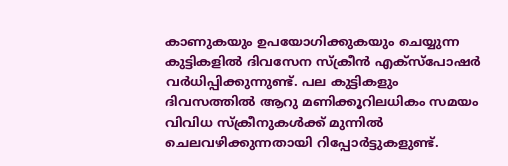കാണുകയും ഉപയോഗിക്കുകയും ചെയ്യുന്ന കുട്ടികളിൽ ദിവസേന സ്ക്രീൻ എക്സ്പോഷർ വർധിപ്പിക്കുന്നുണ്ട്. പല കുട്ടികളും ദിവസത്തിൽ ആറു മണിക്കൂറിലധികം സമയം വിവിധ സ്ക്രീനുകൾക്ക് മുന്നിൽ ചെലവഴിക്കുന്നതായി റിപ്പോർട്ടുകളുണ്ട്.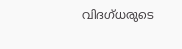വിദഗ്ധരുടെ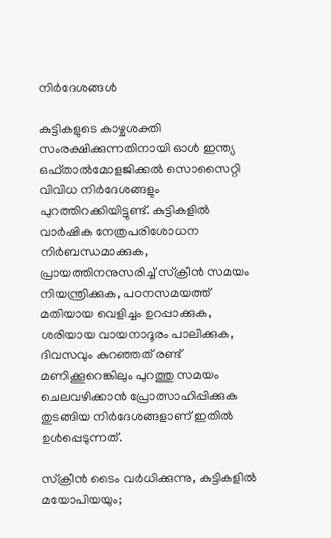നിർദേശങ്ങൾ

കുട്ടികളുടെ കാഴ്ചശക്തി സംരക്ഷിക്കുന്നതിനായി ഓൾ ഇന്ത്യ ഒഫ്താൽമോളജിക്കൽ സൊസൈറ്റി വിവിധ നിർദേശങ്ങളും പുറത്തിറക്കിയിട്ടുണ്ട്. കുട്ടികളിൽ വാർഷിക നേത്രപരിശോധന നിർബന്ധമാക്കുക, പ്രായത്തിനനുസരിച്ച് സ്ക്രീൻ സമയം നിയന്ത്രിക്കുക, പഠനസമയത്ത് മതിയായ വെളിച്ചം ഉറപ്പാക്കുക, ശരിയായ വായനാദൂരം പാലിക്കുക, ദിവസവും കുറഞ്ഞത് രണ്ട് മണിക്കൂറെങ്കിലും പുറത്തു സമയം ചെലവഴിക്കാൻ പ്രോത്സാഹിപ്പിക്കുക തുടങ്ങിയ നിർദേശങ്ങളാണ് ഇതിൽ ഉൾപ്പെടുന്നത്.

സ്ക്രീൻ ടൈം വർധിക്കുന്നു, കുട്ടികളിൽ മയോപിയയും;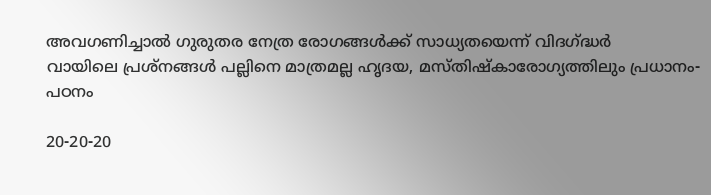അവഗണിച്ചാൽ ഗുരുതര നേത്ര രോഗങ്ങള്‍ക്ക് സാധ്യതയെന്ന് വിദഗ്ദ്ധർ
വായിലെ പ്രശ്‌നങ്ങള്‍ പല്ലിനെ മാത്രമല്ല ഹൃദയ, മസ്തിഷ്‌കാരോഗ്യത്തിലും പ്രധാനം- പഠനം

20-20-20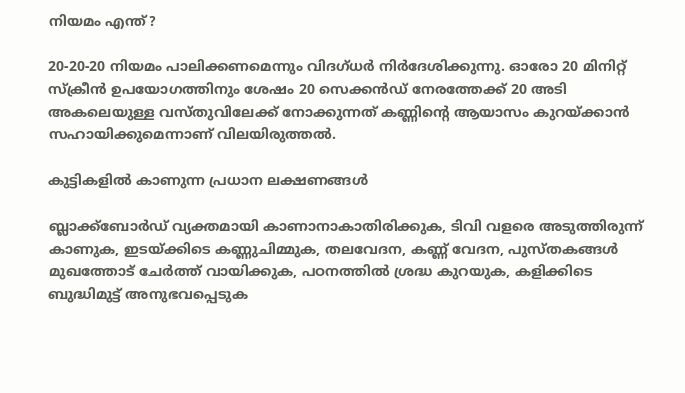നിയമം എന്ത്?

20-20-20 നിയമം പാലിക്കണമെന്നും വിദഗ്ധർ നിർദേശിക്കുന്നു. ഓരോ 20 മിനിറ്റ് സ്ക്രീൻ ഉപയോഗത്തിനും ശേഷം 20 സെക്കൻഡ് നേരത്തേക്ക് 20 അടി അകലെയുള്ള വസ്തുവിലേക്ക് നോക്കുന്നത് കണ്ണിന്റെ ആയാസം കുറയ്ക്കാൻ സഹായിക്കുമെന്നാണ് വിലയിരുത്തൽ.

കുട്ടികളിൽ കാണുന്ന പ്രധാന ലക്ഷണങ്ങൾ

ബ്ലാക്ക്ബോർഡ് വ്യക്തമായി കാണാനാകാതിരിക്കുക, ടിവി വളരെ അടുത്തിരുന്ന് കാണുക, ഇടയ്ക്കിടെ കണ്ണുചിമ്മുക, തലവേദന, കണ്ണ് വേദന, പുസ്തകങ്ങൾ മുഖത്തോട് ചേർത്ത് വായിക്കുക, പഠനത്തിൽ ശ്രദ്ധ കുറയുക, കളിക്കിടെ ബുദ്ധിമുട്ട് അനുഭവപ്പെടുക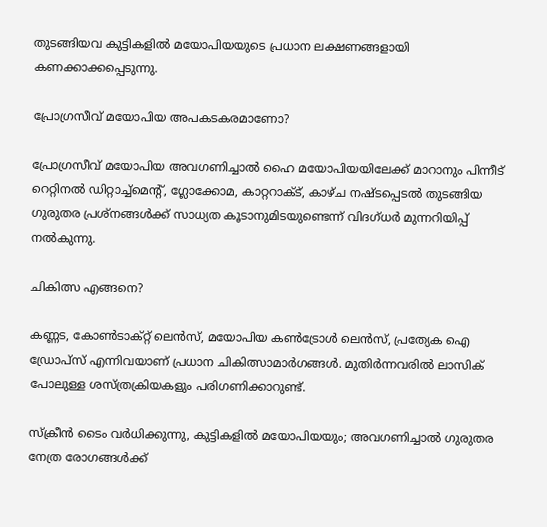തുടങ്ങിയവ കുട്ടികളിൽ മയോപിയയുടെ പ്രധാന ലക്ഷണങ്ങളായി കണക്കാക്കപ്പെടുന്നു.

പ്രോഗ്രസീവ് മയോപിയ അപകടകരമാണോ?

പ്രോഗ്രസീവ് മയോപിയ അവഗണിച്ചാൽ ഹൈ മയോപിയയിലേക്ക് മാറാനും പിന്നീട് റെറ്റിനൽ ഡിറ്റാച്ച്മെന്റ്, ഗ്ലോക്കോമ, കാറ്ററാക്ട്, കാഴ്ച നഷ്ടപ്പെടൽ തുടങ്ങിയ ഗുരുതര പ്രശ്നങ്ങൾക്ക് സാധ്യത കൂടാനുമിടയുണ്ടെന്ന് വിദഗ്ധർ മുന്നറിയിപ്പ് നൽകുന്നു.

ചികിത്സ എങ്ങനെ?

കണ്ണട, കോൺടാക്റ്റ് ലെൻസ്, മയോപിയ കൺട്രോൾ ലെൻസ്, പ്രത്യേക ഐ ഡ്രോപ്സ് എന്നിവയാണ് പ്രധാന ചികിത്സാമാർഗങ്ങൾ. മുതിർന്നവരിൽ ലാസിക് പോലുള്ള ശസ്ത്രക്രിയകളും പരിഗണിക്കാറുണ്ട്.

സ്ക്രീൻ ടൈം വർധിക്കുന്നു, കുട്ടികളിൽ മയോപിയയും; അവഗണിച്ചാൽ ഗുരുതര നേത്ര രോഗങ്ങള്‍ക്ക്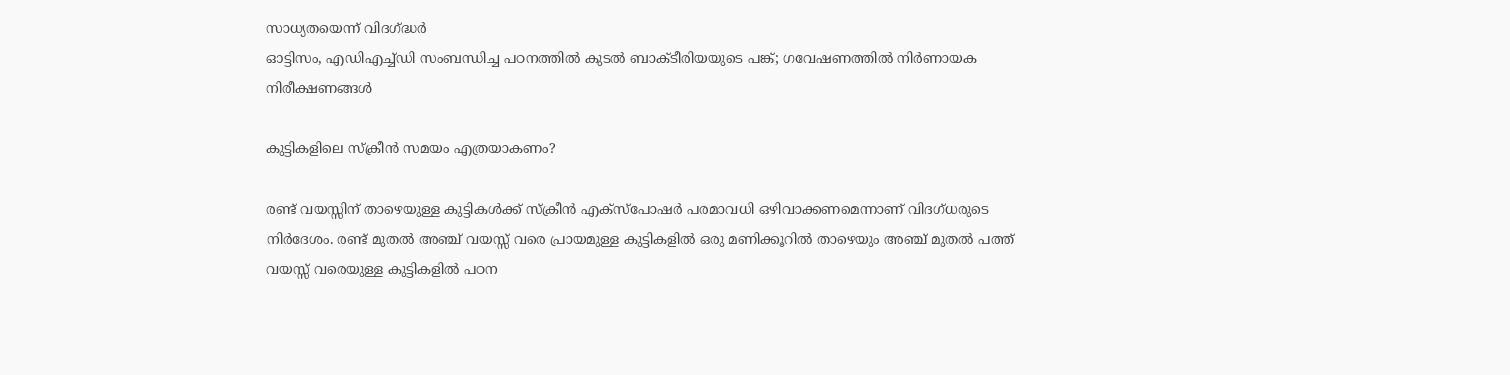സാധ്യതയെന്ന് വിദഗ്ദ്ധർ
ഓട്ടിസം, എഡിഎച്ച്ഡി സംബന്ധിച്ച പഠനത്തിൽ കുടൽ ബാക്ടീരിയയുടെ പങ്ക്; ഗവേഷണത്തിൽ നിർണായക നിരീക്ഷണങ്ങൾ

കുട്ടികളിലെ സ്‌ക്രീൻ സമയം എത്രയാകണം?

രണ്ട് വയസ്സിന് താഴെയുള്ള കുട്ടികൾക്ക് സ്ക്രീൻ എക്സ്പോഷർ പരമാവധി ഒഴിവാക്കണമെന്നാണ് വിദഗ്ധരുടെ നിർദേശം. രണ്ട് മുതൽ അഞ്ച് വയസ്സ് വരെ പ്രായമുള്ള കുട്ടികളിൽ ഒരു മണിക്കൂറിൽ താഴെയും അഞ്ച് മുതൽ പത്ത് വയസ്സ് വരെയുള്ള കുട്ടികളിൽ പഠന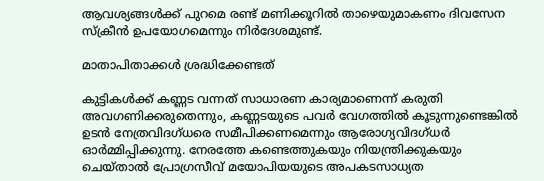ആവശ്യങ്ങൾക്ക് പുറമെ രണ്ട് മണിക്കൂറിൽ താഴെയുമാകണം ദിവസേന സ്ക്രീൻ ഉപയോഗമെന്നും നിർദേശമുണ്ട്.

മാതാപിതാക്കൾ ശ്രദ്ധിക്കേണ്ടത്

കുട്ടികൾക്ക് കണ്ണട വന്നത് സാധാരണ കാര്യമാണെന്ന് കരുതി അവഗണിക്കരുതെന്നും, കണ്ണടയുടെ പവർ വേഗത്തിൽ കൂടുന്നുണ്ടെങ്കിൽ ഉടൻ നേത്രവിദഗ്ധരെ സമീപിക്കണമെന്നും ആരോഗ്യവിദഗ്ധർ ഓർമ്മിപ്പിക്കുന്നു. നേരത്തേ കണ്ടെത്തുകയും നിയന്ത്രിക്കുകയും ചെയ്താൽ പ്രോഗ്രസീവ് മയോപിയയുടെ അപകടസാധ്യത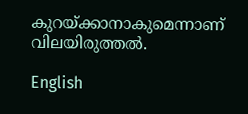കുറയ്ക്കാനാകുമെന്നാണ് വിലയിരുത്തൽ.

English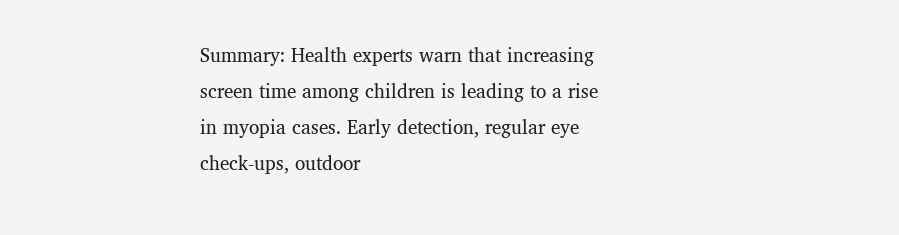Summary: Health experts warn that increasing screen time among children is leading to a rise in myopia cases. Early detection, regular eye check-ups, outdoor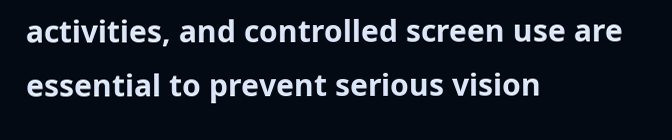activities, and controlled screen use are essential to prevent serious vision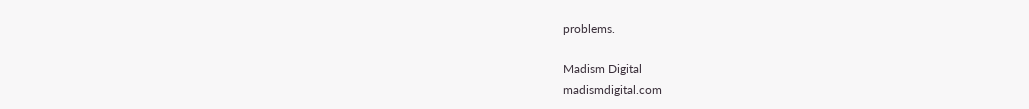problems.

Madism Digital
madismdigital.com